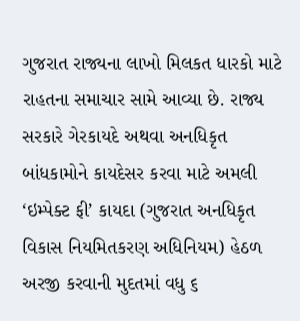ગુજરાત રાજ્યના લાખો મિલકત ધારકો માટે રાહતના સમાચાર સામે આવ્યા છે. રાજ્ય સરકારે ગેરકાયદે અથવા અનધિકૃત બાંધકામોને કાયદેસર કરવા માટે અમલી ‘ઇમ્પેક્ટ ફી’ કાયદા (ગુજરાત અનધિકૃત વિકાસ નિયમિતકરણ અધિનિયમ) હેઠળ અરજી કરવાની મુદતમાં વધુ ૬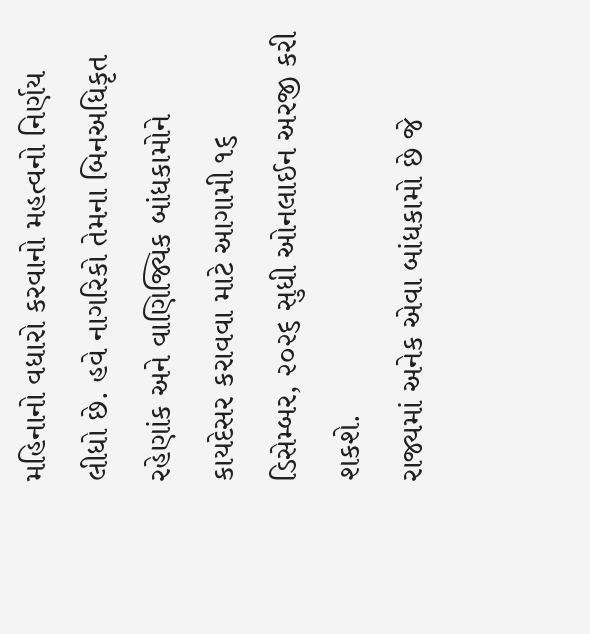મહિનાનો વધારો કરવાનો મહત્વનો નિર્ણય લીધો છે. હવે નાગરિકો તેમના બિનઅધિકૃત રહેણાંક અને વાણિજ્યિક બાંધકામોને કાયદેસર કરાવવા માટે આગામી ૧૬ ડિસેમ્બર, ૨૦૨૬ સુધી ઓનલાઈન અરજી કરી શકશે.
રાજ્યમાં અનેક એવા બાંધકામો છે જે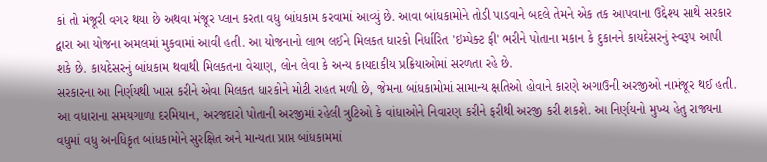કાં તો મંજૂરી વગર થયા છે અથવા મંજૂર પ્લાન કરતા વધુ બાંધકામ કરવામાં આવ્યું છે. આવા બાંધકામોને તોડી પાડવાને બદલે તેમને એક તક આપવાના ઉદ્દેશ્ય સાથે સરકાર દ્વારા આ યોજના અમલમાં મુકવામાં આવી હતી. આ યોજનાનો લાભ લઈને મિલકત ધારકો નિર્ધારિત 'ઇમ્પેક્ટ ફી' ભરીને પોતાના મકાન કે દુકાનને કાયદેસરનું સ્વરૂપ આપી શકે છે. કાયદેસરનું બાંધકામ થવાથી મિલકતના વેચાણ, લોન લેવા કે અન્ય કાયદાકીય પ્રક્રિયાઓમાં સરળતા રહે છે.
સરકારના આ નિર્ણયથી ખાસ કરીને એવા મિલકત ધારકોને મોટી રાહત મળી છે, જેમના બાંધકામોમાં સામાન્ય ક્ષતિઓ હોવાને કારણે અગાઉની અરજીઓ નામંજૂર થઈ હતી. આ વધારાના સમયગાળા દરમિયાન, અરજદારો પોતાની અરજીમાં રહેલી ત્રુટિઓ કે વાંધાઓને નિવારણ કરીને ફરીથી અરજી કરી શકશે. આ નિર્ણયનો મુખ્ય હેતુ રાજ્યના વધુમાં વધુ અનધિકૃત બાંધકામોને સુરક્ષિત અને માન્યતા પ્રાપ્ત બાંધકામમાં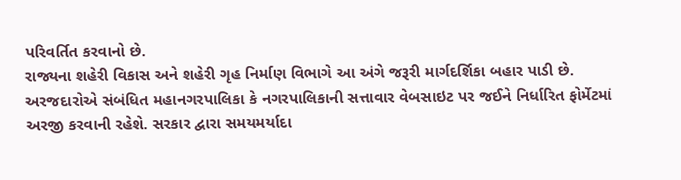પરિવર્તિત કરવાનો છે.
રાજ્યના શહેરી વિકાસ અને શહેરી ગૃહ નિર્માણ વિભાગે આ અંગે જરૂરી માર્ગદર્શિકા બહાર પાડી છે. અરજદારોએ સંબંધિત મહાનગરપાલિકા કે નગરપાલિકાની સત્તાવાર વેબસાઇટ પર જઈને નિર્ધારિત ફોર્મેટમાં અરજી કરવાની રહેશે. સરકાર દ્વારા સમયમર્યાદા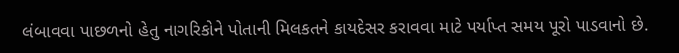લંબાવવા પાછળનો હેતુ નાગરિકોને પોતાની મિલકતને કાયદેસર કરાવવા માટે પર્યાપ્ત સમય પૂરો પાડવાનો છે.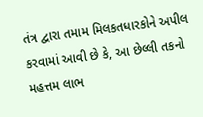તંત્ર દ્વારા તમામ મિલકતધારકોને અપીલ કરવામાં આવી છે કે, આ છેલ્લી તકનો મહત્તમ લાભ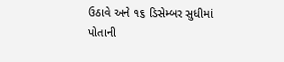ઉઠાવે અને ૧૬ ડિસેમ્બર સુધીમાં પોતાની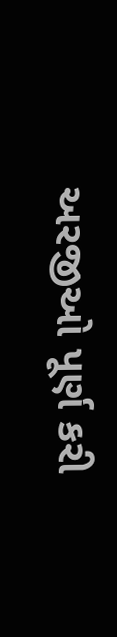અરજીઓ પૂર્ણ કરી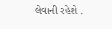લેવાની રહેશે .